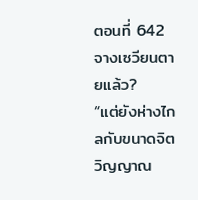ตอนที่ 642 จางเซวียนตายแล้ว?
“แต่ยังห่างไกลกับขนาดจิตวิญญาณ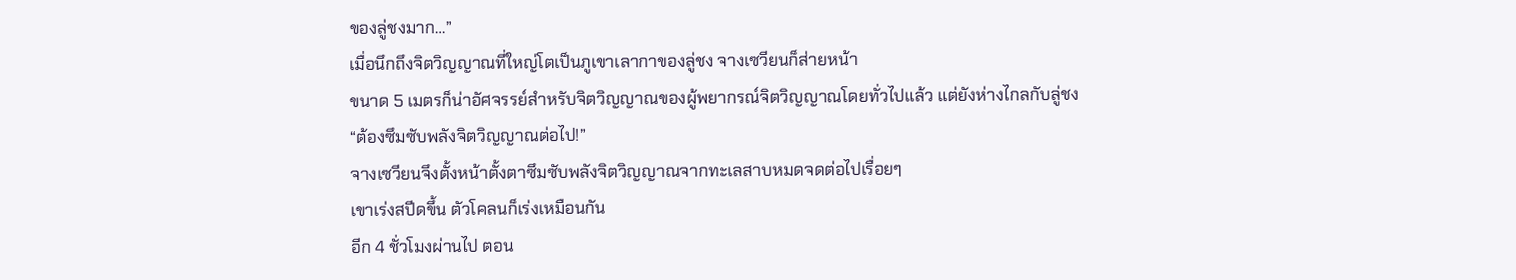ของลู่ชงมาก…”
เมื่อนึกถึงจิตวิญญาณที่ใหญ่โตเป็นภูเขาเลากาของลู่ชง จางเซวียนก็ส่ายหน้า
ขนาด 5 เมตรก็น่าอัศจรรย์สำหรับจิตวิญญาณของผู้พยากรณ์จิตวิญญาณโดยทั่วไปแล้ว แต่ยังห่างไกลกับลู่ชง
“ต้องซึมซับพลังจิตวิญญาณต่อไป!”
จางเซวียนจึงตั้งหน้าตั้งตาซึมซับพลังจิตวิญญาณจากทะเลสาบหมดจดต่อไปเรื่อยๆ
เขาเร่งสปีดขึ้น ตัวโคลนก็เร่งเหมือนกัน
อีก 4 ชั่วโมงผ่านไป ตอน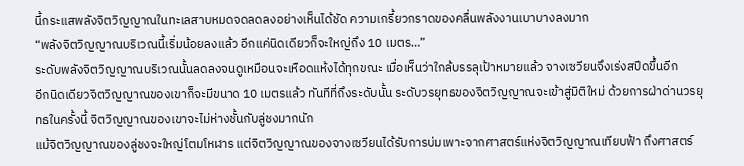นี้กระแสพลังจิตวิญญาณในทะเลสาบหมดจดลดลงอย่างเห็นได้ชัด ความเกรี้ยวกราดของคลื่นพลังงานเบาบางลงมาก
“พลังจิตวิญญาณบริเวณนี้เริ่มน้อยลงแล้ว อีกแค่นิดเดียวก็จะใหญ่ถึง 10 เมตร…”
ระดับพลังจิตวิญญาณบริเวณนั้นลดลงจนดูเหมือนจะเหือดแห้งได้ทุกขณะ เมื่อเห็นว่าใกล้บรรลุเป้าหมายแล้ว จางเซวียนจึงเร่งสปีดขึ้นอีก
อีกนิดเดียวจิตวิญญาณของเขาก็จะมีขนาด 10 เมตรแล้ว ทันทีที่ถึงระดับนั้น ระดับวรยุทธของจิตวิญญาณจะเข้าสู่มิติใหม่ ด้วยการฝ่าด่านวรยุทธในครั้งนี้ จิตวิญญาณของเขาจะไม่ห่างชั้นกับลู่ชงมากนัก
แม้จิตวิญญาณของลู่ชงจะใหญ่โตมโหฬาร แต่จิตวิญญาณของจางเซวียนได้รับการบ่มเพาะจากศาสตร์แห่งจิตวิญญาณเทียบฟ้า ถึงศาสตร์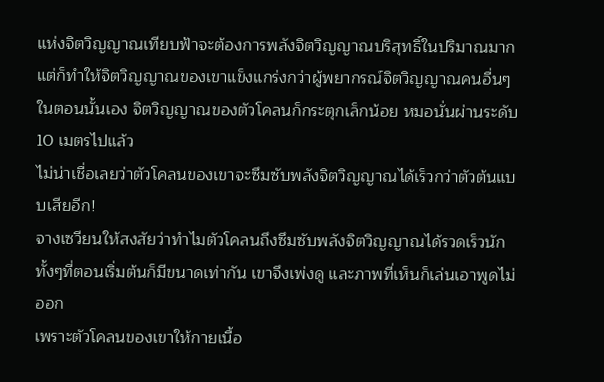แห่งจิตวิญญาณเทียบฟ้าจะต้องการพลังจิตวิญญาณบริสุทธิ์ในปริมาณมาก แต่ก็ทำให้จิตวิญญาณของเขาแข็งแกร่งกว่าผู้พยากรณ์จิตวิญญาณคนอื่นๆ
ในตอนนั้นเอง จิตวิญญาณของตัวโคลนก็กระตุกเล็กน้อย หมอนั่นผ่านระดับ 10 เมตรไปแล้ว
ไม่น่าเชื่อเลยว่าตัวโคลนของเขาจะซึมซับพลังจิตวิญญาณได้เร็วกว่าตัวต้นแบบเสียอีก!
จางเซวียนให้สงสัยว่าทำไมตัวโคลนถึงซึมซับพลังจิตวิญญาณได้รวดเร็วนัก ทั้งๆที่ตอนเริ่มต้นก็มีขนาดเท่ากัน เขาจึงเพ่งดู และภาพที่เห็นก็เล่นเอาพูดไม่ออก
เพราะตัวโคลนของเขาให้กายเนื้อ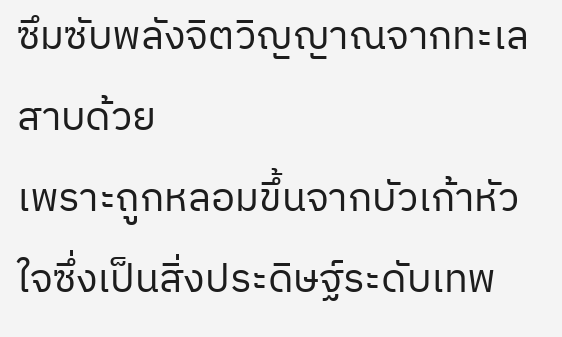ซึมซับพลังจิตวิญญาณจากทะเลสาบด้วย
เพราะถูกหลอมขึ้นจากบัวเก้าหัวใจซึ่งเป็นสิ่งประดิษฐ์ระดับเทพ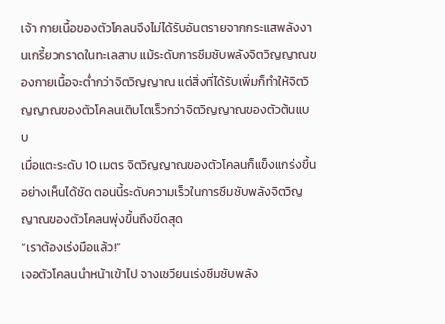เจ้า กายเนื้อของตัวโคลนจึงไม่ได้รับอันตรายจากกระแสพลังงานเกรี้ยวกราดในทะเลสาบ แม้ระดับการซึมซับพลังจิตวิญญาณของกายเนื้อจะต่ำกว่าจิตวิญญาณ แต่สิ่งที่ได้รับเพิ่มก็ทำให้จิตวิญญาณของตัวโคลนเติบโตเร็วกว่าจิตวิญญาณของตัวต้นแบบ
เมื่อแตะระดับ 10 เมตร จิตวิญญาณของตัวโคลนก็แข็งแกร่งขึ้นอย่างเห็นได้ชัด ตอนนี้ระดับความเร็วในการซึมซับพลังจิตวิญญาณของตัวโคลนพุ่งขึ้นถึงขีดสุด
“เราต้องเร่งมือแล้ว!”
เจอตัวโคลนนำหน้าเข้าไป จางเซวียนเร่งซึมซับพลัง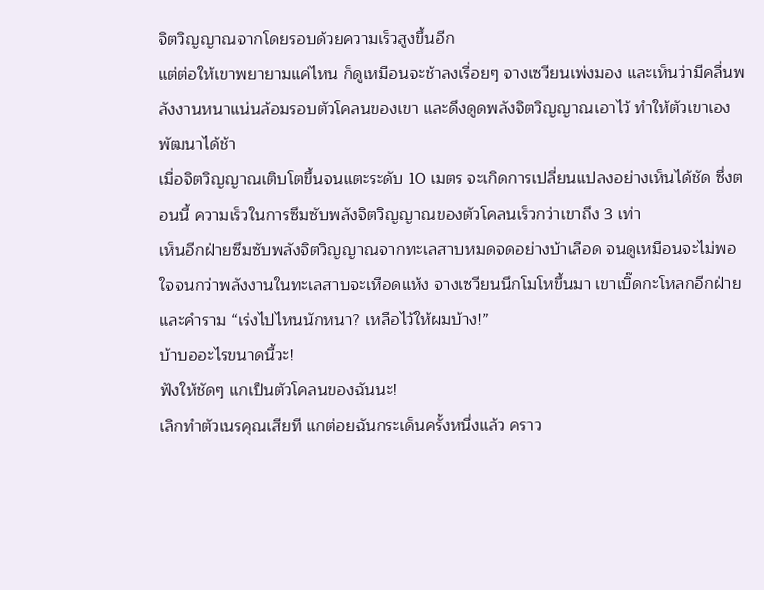จิตวิญญาณจากโดยรอบด้วยความเร็วสูงขึ้นอีก
แต่ต่อให้เขาพยายามแค่ไหน ก็ดูเหมือนจะช้าลงเรื่อยๆ จางเซวียนเพ่งมอง และเห็นว่ามีคลื่นพลังงานหนาแน่นล้อมรอบตัวโคลนของเขา และดึงดูดพลังจิตวิญญาณเอาไว้ ทำให้ตัวเขาเองพัฒนาได้ช้า
เมื่อจิตวิญญาณเติบโตขึ้นจนแตะระดับ 10 เมตร จะเกิดการเปลี่ยนแปลงอย่างเห็นได้ชัด ซึ่งตอนนี้ ความเร็วในการซึมซับพลังจิตวิญญาณของตัวโคลนเร็วกว่าเขาถึง 3 เท่า
เห็นอีกฝ่ายซึมซับพลังจิตวิญญาณจากทะเลสาบหมดจดอย่างบ้าเลือด จนดูเหมือนจะไม่พอใจจนกว่าพลังงานในทะเลสาบจะเหือดแห้ง จางเซวียนนึกโมโหขึ้นมา เขาเบิ๊ดกะโหลกอีกฝ่ายและคำราม “เร่งไปไหนนักหนา? เหลือไว้ให้ผมบ้าง!”
บ้าบออะไรขนาดนี้วะ!
ฟังให้ชัดๆ แกเป็นตัวโคลนของฉันนะ!
เลิกทำตัวเนรคุณเสียที แกต่อยฉันกระเด็นครั้งหนึ่งแล้ว คราว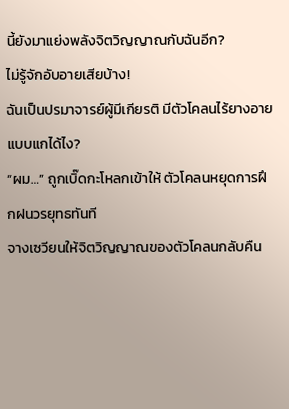นี้ยังมาแย่งพลังจิตวิญญาณกับฉันอีก?
ไม่รู้จักอับอายเสียบ้าง!
ฉันเป็นปรมาจารย์ผู้มีเกียรติ มีตัวโคลนไร้ยางอายแบบแกได้ไง?
“ผม…” ถูกเบิ๊ดกะโหลกเข้าให้ ตัวโคลนหยุดการฝึกฝนวรยุทธทันที
จางเซวียนให้จิตวิญญาณของตัวโคลนกลับคืน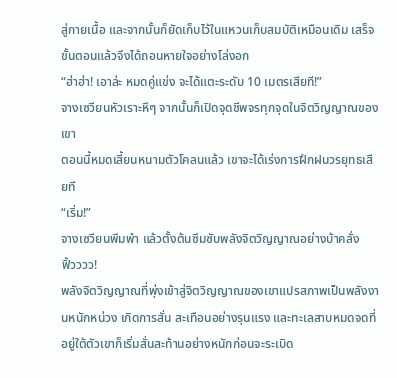สู่กายเนื้อ และจากนั้นก็ยัดเก็บไว้ในแหวนเก็บสมบัติเหมือนเดิม เสร็จขั้นตอนแล้วจึงได้ถอนหายใจอย่างโล่งอก
“ฮ่าฮ่า! เอาล่ะ หมดคู่แข่ง จะได้แตะระดับ 10 เมตรเสียที!”
จางเซวียนหัวเราะหึๆ จากนั้นก็เปิดจุดชีพจรทุกจุดในจิตวิญญาณของเขา
ตอนนี้หมดเสี้ยนหนามตัวโคลนแล้ว เขาจะได้เร่งการฝึกฝนวรยุทธเสียที
“เริ่ม!”
จางเซวียนพึมพำ แล้วตั้งต้นซึมซับพลังจิตวิญญาณอย่างบ้าคลั่ง
ฟิ้วววว!
พลังจิตวิญญาณที่พุ่งเข้าสู่จิตวิญญาณของเขาแปรสภาพเป็นพลังงานหนักหน่วง เกิดการสั่น สะเทือนอย่างรุนแรง และทะเลสาบหมดจดที่อยู่ใต้ตัวเขาก็เริ่มสั่นสะท้านอย่างหนักก่อนจะระเบิด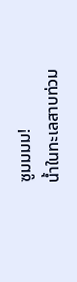ซูมมมม!
น้ำในทะเลสาบท่วม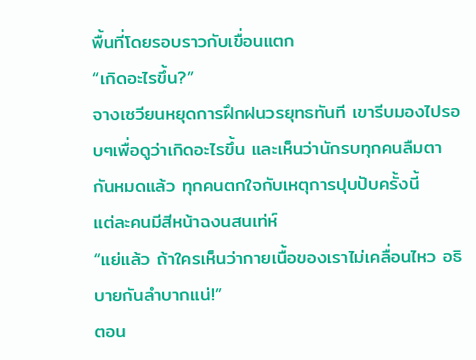พื้นที่โดยรอบราวกับเขื่อนแตก
“เกิดอะไรขึ้น?”
จางเซวียนหยุดการฝึกฝนวรยุทธทันที เขารีบมองไปรอบๆเพื่อดูว่าเกิดอะไรขึ้น และเห็นว่านักรบทุกคนลืมตากันหมดแล้ว ทุกคนตกใจกับเหตุการปุบปับครั้งนี้
แต่ละคนมีสีหน้าฉงนสนเท่ห์
“แย่แล้ว ถ้าใครเห็นว่ากายเนื้อของเราไม่เคลื่อนไหว อธิบายกันลำบากแน่!”
ตอน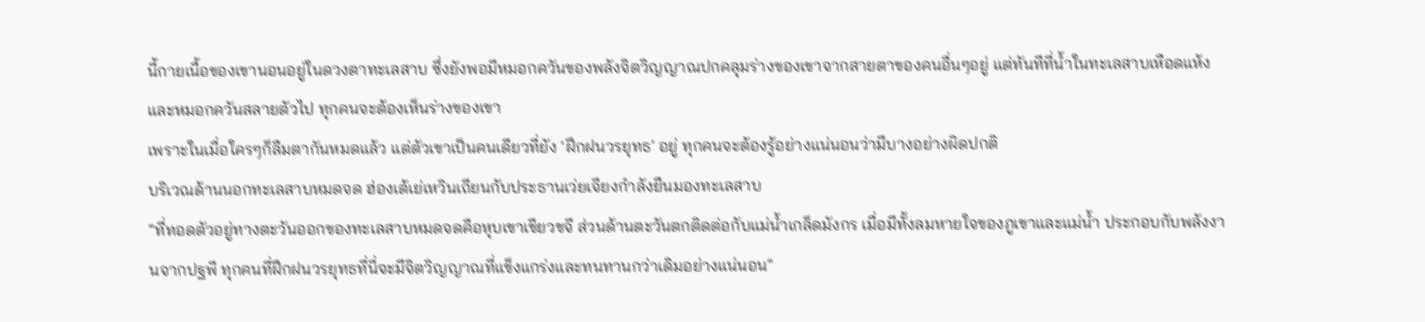นี้กายเนื้อของเขานอนอยู่ในดวงตาทะเลสาบ ซึ่งยังพอมีหมอกควันของพลังจิตวิญญาณปกคลุมร่างของเขาจากสายตาของคนอื่นๆอยู่ แต่ทันทีที่น้ำในทะเลสาบเหือดแห้งและหมอกควันสลายตัวไป ทุกคนจะต้องเห็นร่างของเขา
เพราะในเมื่อใครๆก็ลืมตากันหมดแล้ว แต่ตัวเขาเป็นคนเดียวที่ยัง ‘ฝึกฝนวรยุทธ’ อยู่ ทุกคนจะต้องรู้อย่างแน่นอนว่ามีบางอย่างผิดปกติ
บริเวณด้านนอกทะเลสาบหมดจด ฮ่องเต้เย่เหวินเถียนกับประธานเว่ยเจียงกำลังยืนมองทะเลสาบ
“ที่ทอดตัวอยู่ทางตะวันออกของทะเลสาบหมดจดคือหุบเขาเขียวขจี ส่วนด้านตะวันตกติดต่อกับแม่น้ำเกล็ดมังกร เมื่อมีทั้งลมหายใจของภูเขาและแม่น้ำ ประกอบกับพลังงานจากปฐพี ทุกคนที่ฝึกฝนวรยุทธที่นี่จะมีจิตวิญญาณที่แข็งแกร่งและทนทานกว่าเดิมอย่างแน่นอน”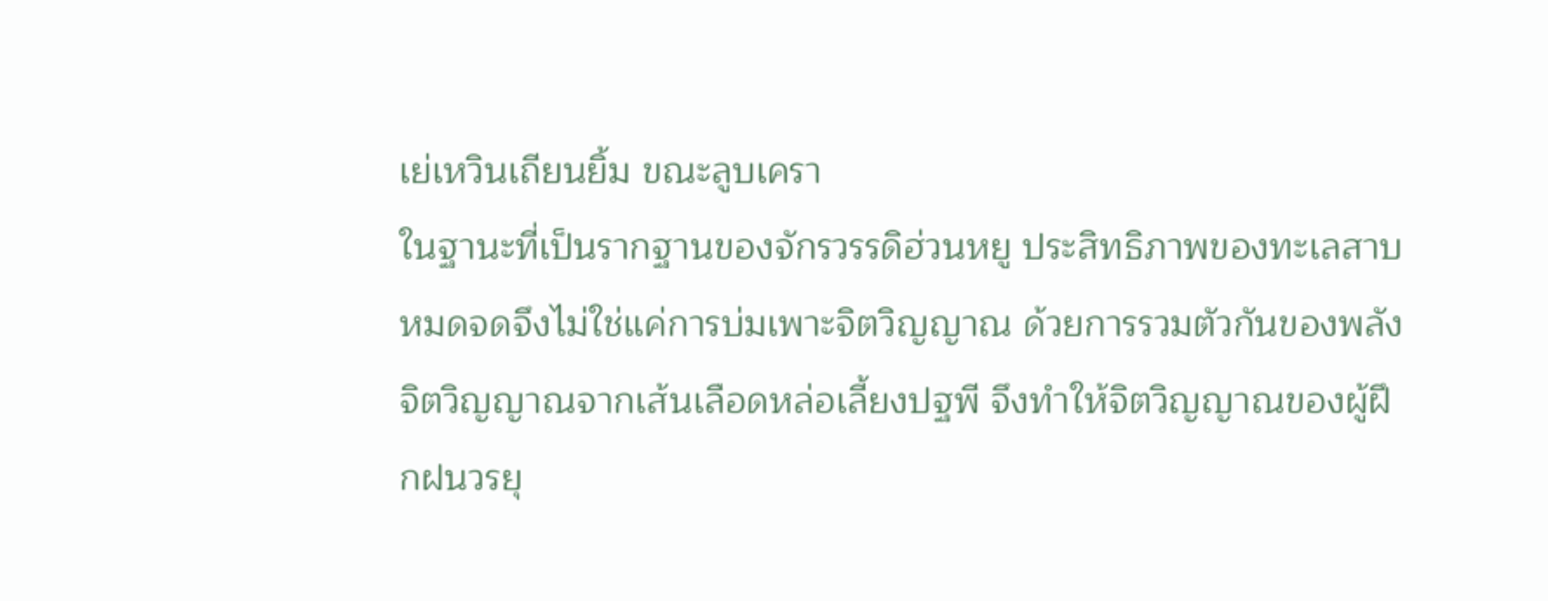เย่เหวินเถียนยิ้ม ขณะลูบเครา
ในฐานะที่เป็นรากฐานของจักรวรรดิฮ่วนหยู ประสิทธิภาพของทะเลสาบหมดจดจึงไม่ใช่แค่การบ่มเพาะจิตวิญญาณ ด้วยการรวมตัวกันของพลังจิตวิญญาณจากเส้นเลือดหล่อเลี้ยงปฐพี จึงทำให้จิตวิญญาณของผู้ฝึกฝนวรยุ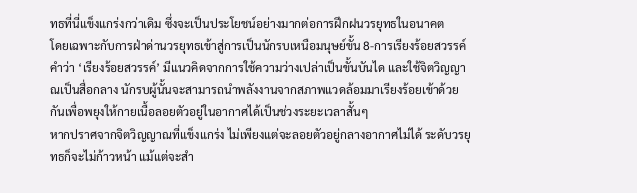ทธที่นี่แข็งแกร่งกว่าเดิม ซึ่งจะเป็นประโยชน์อย่างมากต่อการฝึกฝนวรยุทธในอนาคต
โดยเฉพาะกับการฝ่าด่านวรยุทธเข้าสู่การเป็นนักรบเหนือมนุษย์ขั้น 8-การเรียงร้อยสวรรค์
คำว่า ‘เรียงร้อยสวรรค์’ มีแนวคิดจากการใช้ความว่างเปล่าเป็นขั้นบันได และใช้จิตวิญญาณเป็นสื่อกลาง นักรบผู้นั้นจะสามารถนำพลังงานจากสภาพแวดล้อมมาเรียงร้อยเข้าด้วยกันเพื่อพยุงให้กายเนื้อลอยตัวอยู่ในอากาศได้เป็นช่วงระยะเวลาสั้นๆ
หากปราศจากจิตวิญญาณที่แข็งแกร่ง ไม่เพียงแต่จะลอยตัวอยู่กลางอากาศไม่ได้ ระดับวรยุทธก็จะไม่ก้าวหน้า แม้แต่จะสำ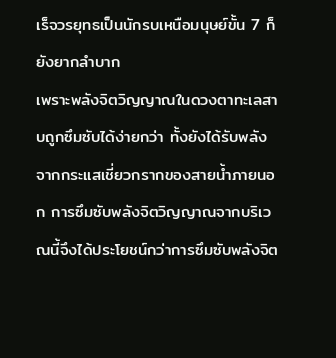เร็จวรยุทธเป็นนักรบเหนือมนุษย์ขั้น 7 ก็ยังยากลำบาก
เพราะพลังจิตวิญญาณในดวงตาทะเลสาบถูกซึมซับได้ง่ายกว่า ทั้งยังได้รับพลังจากกระแสเชี่ยวกรากของสายน้ำภายนอก การซึมซับพลังจิตวิญญาณจากบริเวณนี้จึงได้ประโยชน์กว่าการซึมซับพลังจิต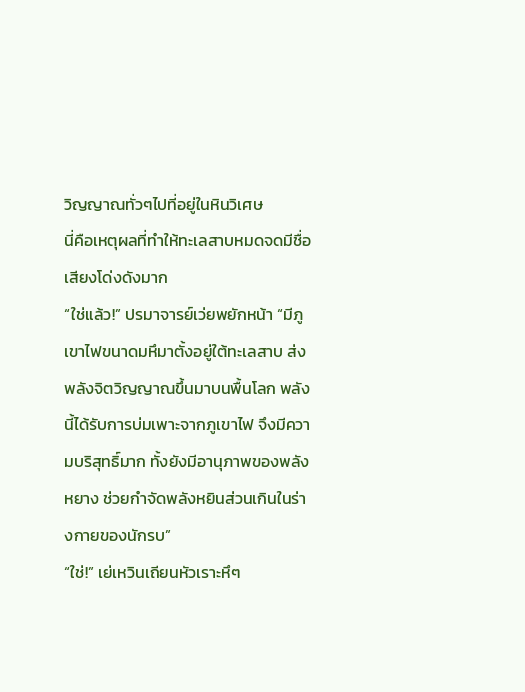วิญญาณทั่วๆไปที่อยู่ในหินวิเศษ
นี่คือเหตุผลที่ทำให้ทะเลสาบหมดจดมีชื่อเสียงโด่งดังมาก
“ใช่แล้ว!” ปรมาจารย์เว่ยพยักหน้า “มีภูเขาไฟขนาดมหึมาตั้งอยู่ใต้ทะเลสาบ ส่งพลังจิตวิญญาณขึ้นมาบนพื้นโลก พลังนี้ได้รับการบ่มเพาะจากภูเขาไฟ จึงมีความบริสุทธิ์มาก ทั้งยังมีอานุภาพของพลังหยาง ช่วยกำจัดพลังหยินส่วนเกินในร่างกายของนักรบ”
“ใช่!” เย่เหวินเถียนหัวเราะหึๆ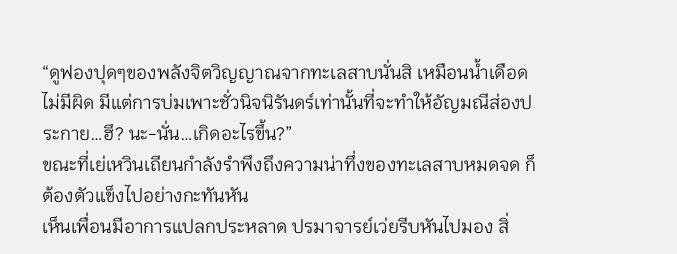“ดูฟองปุดๆของพลังจิตวิญญาณจากทะเลสาบนั่นสิ เหมือนน้ำเดือดไม่มีผิด มีแต่การบ่มเพาะชั่วนิจนิรันดร์เท่านั้นที่จะทำให้อัญมณีส่องประกาย…ฮึ? นะ-นั่น…เกิดอะไรขึ้น?”
ขณะที่เย่เหวินเถียนกำลังรำพึงถึงความน่าทึ่งของทะเลสาบหมดจด ก็ต้องตัวแข็งไปอย่างกะทันหัน
เห็นเพื่อนมีอาการแปลกประหลาด ปรมาจารย์เว่ยรีบหันไปมอง สิ่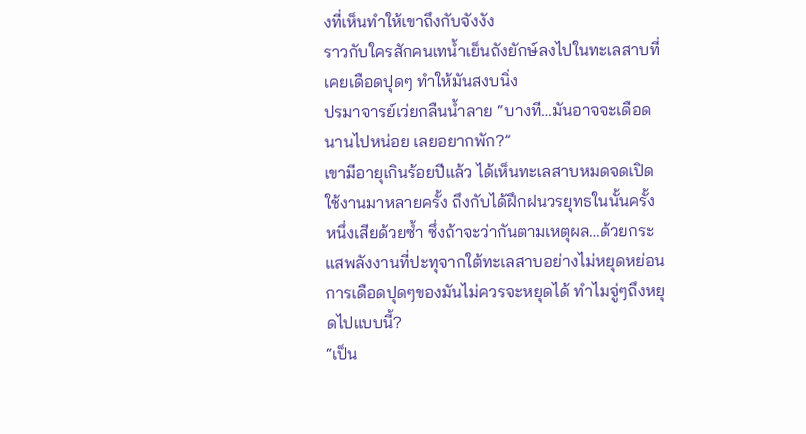งที่เห็นทำให้เขาถึงกับจังงัง
ราวกับใครสักคนเทน้ำเย็นถังยักษ์ลงไปในทะเลสาบที่เคยเดือดปุดๆ ทำให้มันสงบนิ่ง
ปรมาจารย์เว่ยกลืนน้ำลาย “บางที…มันอาจจะเดือดนานไปหน่อย เลยอยากพัก?”
เขามีอายุเกินร้อยปีแล้ว ได้เห็นทะเลสาบหมดจดเปิดใช้งานมาหลายครั้ง ถึงกับได้ฝึกฝนวรยุทธในนั้นครั้งหนึ่งเสียด้วยซ้ำ ซึ่งถ้าจะว่ากันตามเหตุผล…ด้วยกระแสพลังงานที่ปะทุจากใต้ทะเลสาบอย่างไม่หยุดหย่อน การเดือดปุดๆของมันไม่ควรจะหยุดได้ ทำไมจู่ๆถึงหยุดไปแบบนี้?
“เป็น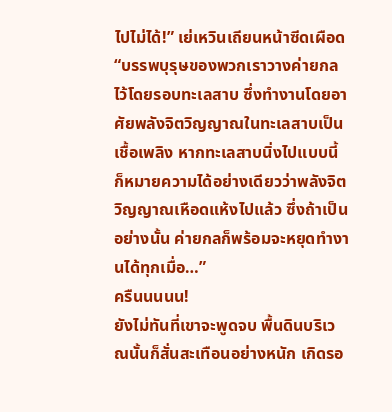ไปไม่ได้!” เย่เหวินเถียนหน้าซีดเผือด “บรรพบุรุษของพวกเราวางค่ายกลไว้โดยรอบทะเลสาบ ซึ่งทำงานโดยอาศัยพลังจิตวิญญาณในทะเลสาบเป็นเชื้อเพลิง หากทะเลสาบนิ่งไปแบบนี้ ก็หมายความได้อย่างเดียวว่าพลังจิตวิญญาณเหือดแห้งไปแล้ว ซึ่งถ้าเป็นอย่างนั้น ค่ายกลก็พร้อมจะหยุดทำงานได้ทุกเมื่อ…”
ครืนนนนน!
ยังไม่ทันที่เขาจะพูดจบ พื้นดินบริเวณนั้นก็สั่นสะเทือนอย่างหนัก เกิดรอ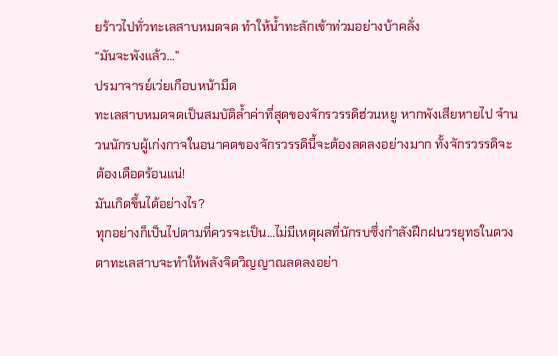ยร้าวไปทั่วทะเลสาบหมดจด ทำให้น้ำทะลักเข้าท่วมอย่างบ้าคลั่ง
“มันจะพังแล้ว…”
ปรมาจารย์เว่ยเกือบหน้ามืด
ทะเลสาบหมดจดเป็นสมบัติล้ำค่าที่สุดของจักรวรรดิฮ่วนหยู หากพังเสียหายไป จำนวนนักรบผู้เก่งกาจในอนาคตของจักรวรรดินี้จะต้องลดลงอย่างมาก ทั้งจักรวรรดิจะต้องเดือดร้อนแน่!
มันเกิดขึ้นได้อย่างไร?
ทุกอย่างก็เป็นไปตามที่ควรจะเป็น…ไม่มีเหตุผลที่นักรบซึ่งกำลังฝึกฝนวรยุทธในดวงตาทะเลสาบจะทำให้พลังจิตวิญญาณลดลงอย่า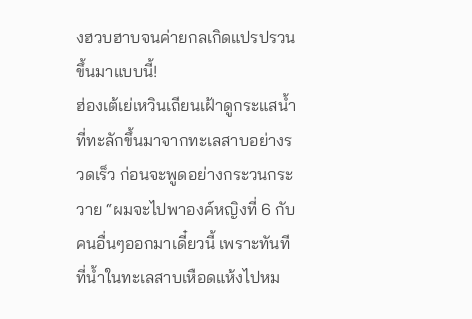งฮวบฮาบจนค่ายกลเกิดแปรปรวนขึ้นมาแบบนี้!
ฮ่องเต้เย่เหวินเถียนเฝ้าดูกระแสน้ำที่ทะลักขึ้นมาจากทะเลสาบอย่างรวดเร็ว ก่อนจะพูดอย่างกระวนกระวาย “ผมจะไปพาองค์หญิงที่ 6 กับคนอื่นๆออกมาเดี๋ยวนี้ เพราะทันทีที่น้ำในทะเลสาบเหือดแห้งไปหม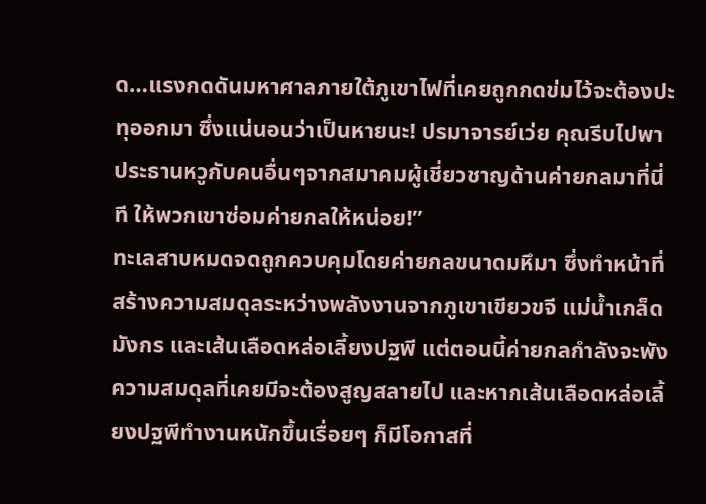ด…แรงกดดันมหาศาลภายใต้ภูเขาไฟที่เคยถูกกดข่มไว้จะต้องปะทุออกมา ซึ่งแน่นอนว่าเป็นหายนะ! ปรมาจารย์เว่ย คุณรีบไปพาประธานหวูกับคนอื่นๆจากสมาคมผู้เชี่ยวชาญด้านค่ายกลมาที่นี่ที ให้พวกเขาซ่อมค่ายกลให้หน่อย!”
ทะเลสาบหมดจดถูกควบคุมโดยค่ายกลขนาดมหึมา ซึ่งทำหน้าที่สร้างความสมดุลระหว่างพลังงานจากภูเขาเขียวขจี แม่น้ำเกล็ดมังกร และเส้นเลือดหล่อเลี้ยงปฐพี แต่ตอนนี้ค่ายกลกำลังจะพัง ความสมดุลที่เคยมีจะต้องสูญสลายไป และหากเส้นเลือดหล่อเลี้ยงปฐพีทำงานหนักขึ้นเรื่อยๆ ก็มีโอกาสที่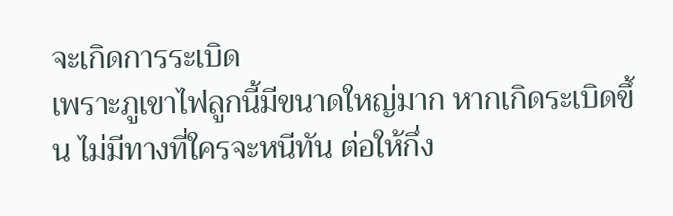จะเกิดการระเบิด
เพราะภูเขาไฟลูกนี้มีขนาดใหญ่มาก หากเกิดระเบิดขึ้น ไม่มีทางที่ใครจะหนีทัน ต่อให้กึ่ง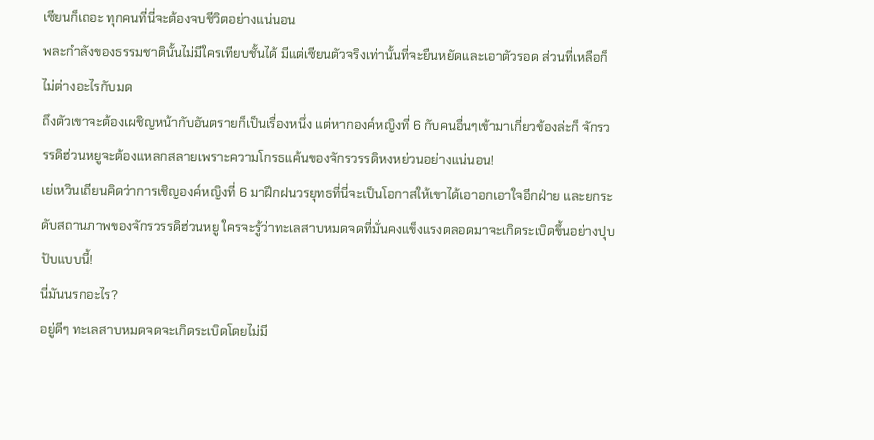เซียนก็เถอะ ทุกคนที่นี่จะต้องจบชีวิตอย่างแน่นอน
พละกำลังของธรรมชาตินั้นไม่มีใครเทียบชั้นได้ มีแต่เซียนตัวจริงเท่านั้นที่จะยืนหยัดและเอาตัวรอด ส่วนที่เหลือก็ไม่ต่างอะไรกับมด
ถึงตัวเขาจะต้องเผชิญหน้ากับอันตรายก็เป็นเรื่องหนึ่ง แต่หากองค์หญิงที่ 6 กับคนอื่นๆเข้ามาเกี่ยวข้องล่ะก็ จักรวรรดิฮ่วนหยูจะต้องแหลกสลายเพราะความโกรธแค้นของจักรวรรดิหงหย่วนอย่างแน่นอน!
เย่เหวินเถียนคิดว่าการเชิญองค์หญิงที่ 6 มาฝึกฝนวรยุทธที่นี่จะเป็นโอกาสให้เขาได้เอาอกเอาใจอีกฝ่าย และยกระดับสถานภาพของจักรวรรดิฮ่วนหยู ใครจะรู้ว่าทะเลสาบหมดจดที่มั่นคงแข็งแรงตลอดมาจะเกิดระเบิดขึ้นอย่างปุบปับแบบนี้!
นี่มันนรกอะไร?
อยู่ดีๆ ทะเลสาบหมดจดจะเกิดระเบิดโดยไม่มี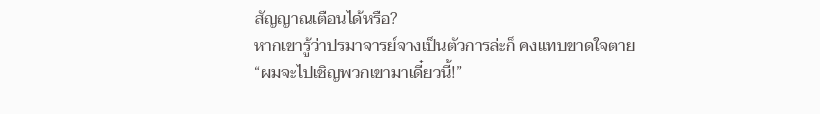สัญญาณเตือนได้หรือ?
หากเขารู้ว่าปรมาจารย์จางเป็นตัวการล่ะก็ คงแทบขาดใจตาย
“ผมจะไปเชิญพวกเขามาเดี๋ยวนี้!”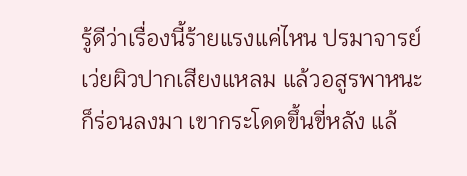รู้ดีว่าเรื่องนี้ร้ายแรงแค่ไหน ปรมาจารย์เว่ยผิวปากเสียงแหลม แล้วอสูรพาหนะก็ร่อนลงมา เขากระโดดขึ้นขี่หลัง แล้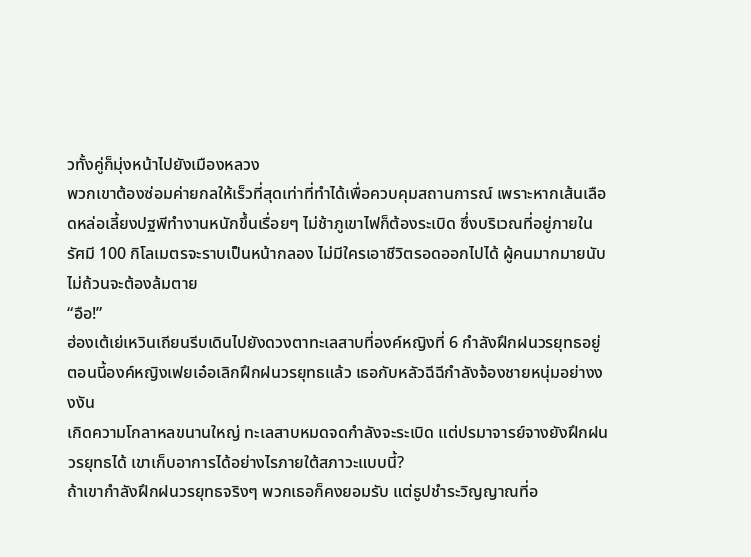วทั้งคู่ก็มุ่งหน้าไปยังเมืองหลวง
พวกเขาต้องซ่อมค่ายกลให้เร็วที่สุดเท่าที่ทำได้เพื่อควบคุมสถานการณ์ เพราะหากเส้นเลือดหล่อเลี้ยงปฐพีทำงานหนักขึ้นเรื่อยๆ ไม่ช้าภูเขาไฟก็ต้องระเบิด ซึ่งบริเวณที่อยู่ภายในรัศมี 100 กิโลเมตรจะราบเป็นหน้ากลอง ไม่มีใครเอาชีวิตรอดออกไปได้ ผู้คนมากมายนับไม่ถ้วนจะต้องล้มตาย
“อือ!”
ฮ่องเต้เย่เหวินเถียนรีบเดินไปยังดวงตาทะเลสาบที่องค์หญิงที่ 6 กำลังฝึกฝนวรยุทธอยู่
ตอนนี้องค์หญิงเฟยเอ๋อเลิกฝึกฝนวรยุทธแล้ว เธอกับหลัวฉีฉีกำลังจ้องชายหนุ่มอย่างงงงัน
เกิดความโกลาหลขนานใหญ่ ทะเลสาบหมดจดกำลังจะระเบิด แต่ปรมาจารย์จางยังฝึกฝนวรยุทธได้ เขาเก็บอาการได้อย่างไรภายใต้สภาวะแบบนี้?
ถ้าเขากำลังฝึกฝนวรยุทธจริงๆ พวกเธอก็คงยอมรับ แต่ธูปชำระวิญญาณที่อ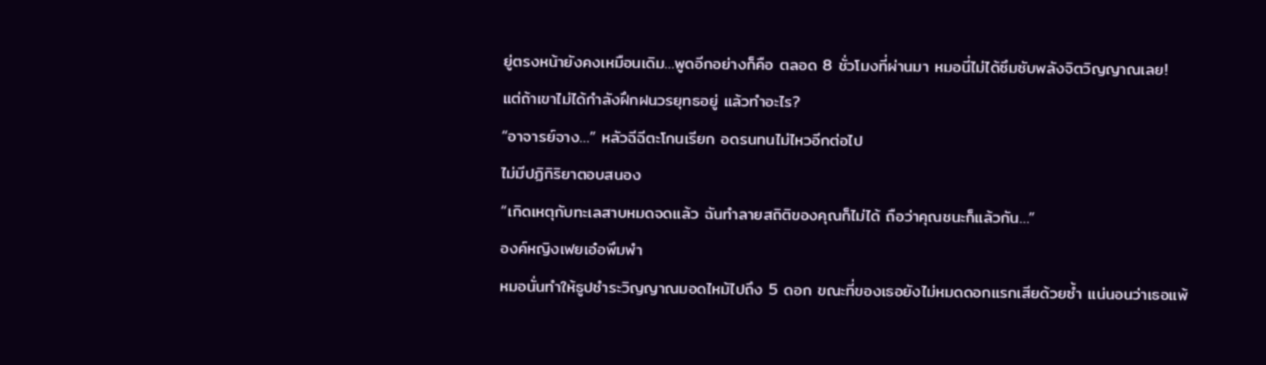ยู่ตรงหน้ายังคงเหมือนเดิม…พูดอีกอย่างก็คือ ตลอด 8 ชั่วโมงที่ผ่านมา หมอนี่ไม่ได้ซึมซับพลังจิตวิญญาณเลย!
แต่ถ้าเขาไม่ได้กำลังฝึกฝนวรยุทธอยู่ แล้วทำอะไร?
“อาจารย์จาง…” หลัวฉีฉีตะโกนเรียก อดรนทนไม่ไหวอีกต่อไป
ไม่มีปฏิกิริยาตอบสนอง
“เกิดเหตุกับทะเลสาบหมดจดแล้ว ฉันทำลายสถิติของคุณก็ไม่ได้ ถือว่าคุณชนะก็แล้วกัน…”
องค์หญิงเฟยเอ๋อพึมพำ
หมอนั่นทำให้ธูปชำระวิญญาณมอดไหม้ไปถึง 5 ดอก ขณะที่ของเธอยังไม่หมดดอกแรกเสียด้วยซ้ำ แน่นอนว่าเธอแพ้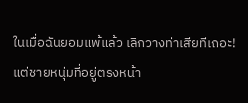ในเมื่อฉันยอมแพ้แล้ว เลิกวางท่าเสียทีเถอะ!
แต่ชายหนุ่มที่อยู่ตรงหน้า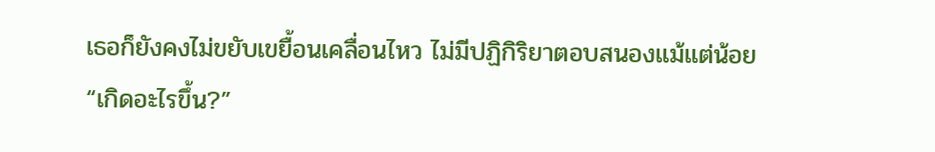เธอก็ยังคงไม่ขยับเขยื้อนเคลื่อนไหว ไม่มีปฏิกิริยาตอบสนองแม้แต่น้อย
“เกิดอะไรขึ้น?”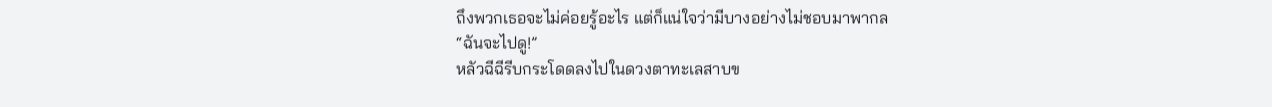ถึงพวกเธอจะไม่ค่อยรู้อะไร แต่ก็แน่ใจว่ามีบางอย่างไม่ชอบมาพากล
“ฉันจะไปดู!”
หลัวฉีฉีรีบกระโดดลงไปในดวงตาทะเลสาบข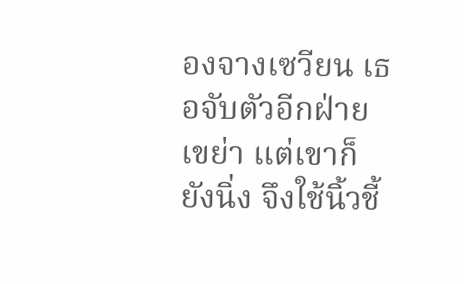องจางเซวียน เธอจับตัวอีกฝ่ายเขย่า แต่เขาก็ยังนิ่ง จึงใช้นิ้วชี้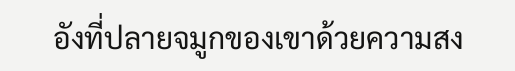อังที่ปลายจมูกของเขาด้วยความสง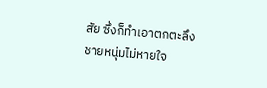สัย ซึ่งก็ทำเอาตกตะลึง
ชายหนุ่มไม่หายใจ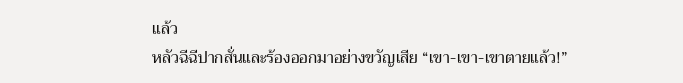แล้ว
หลัวฉีฉีปากสั่นและร้องออกมาอย่างขวัญเสีย “เขา-เขา-เขาตายแล้ว!”